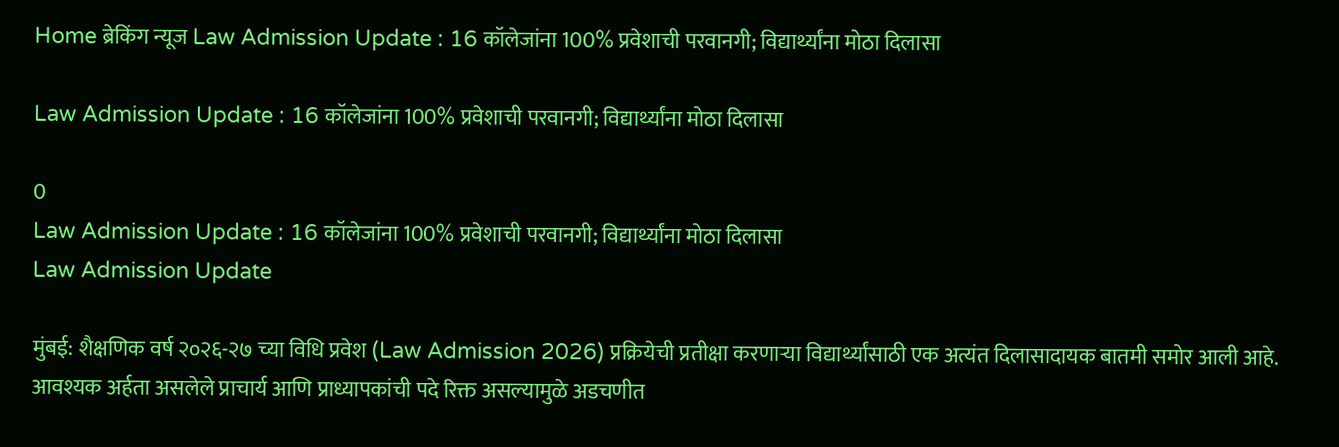Home ब्रेकिंग न्यूज Law Admission Update : 16 कॉलेजांना 100% प्रवेशाची परवानगी; विद्यार्थ्यांना मोठा दिलासा

Law Admission Update : 16 कॉलेजांना 100% प्रवेशाची परवानगी; विद्यार्थ्यांना मोठा दिलासा

0
Law Admission Update : 16 कॉलेजांना 100% प्रवेशाची परवानगी; विद्यार्थ्यांना मोठा दिलासा
Law Admission Update

मुंबई: शैक्षणिक वर्ष २०२६-२७ च्या विधि प्रवेश (Law Admission 2026) प्रक्रियेची प्रतीक्षा करणाऱ्या विद्यार्थ्यांसाठी एक अत्यंत दिलासादायक बातमी समोर आली आहे. आवश्यक अर्हता असलेले प्राचार्य आणि प्राध्यापकांची पदे रिक्त असल्यामुळे अडचणीत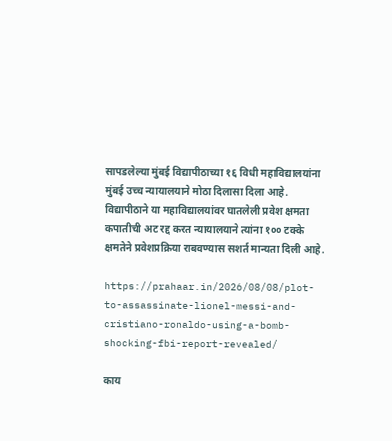सापडलेल्या मुंबई विद्यापीठाच्या १६ विधी महाविद्यालयांना मुंबई उच्च न्यायालयाने मोठा दिलासा दिला आहे. विद्यापीठाने या महाविद्यालयांवर घातलेली प्रवेश क्षमता कपातीची अट रद्द करत न्यायालयाने त्यांना १०० टक्के क्षमतेने प्रवेशप्रक्रिया राबवण्यास सशर्त मान्यता दिली आहे.

https://prahaar.in/2026/08/08/plot-to-assassinate-lionel-messi-and-cristiano-ronaldo-using-a-bomb-shocking-fbi-report-revealed/

काय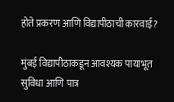होते प्रकरण आणि विद्यापीठाची कारवाई?

मुंबई विद्यापीठाकडून आवश्यक पायाभूत सुविधा आणि पात्र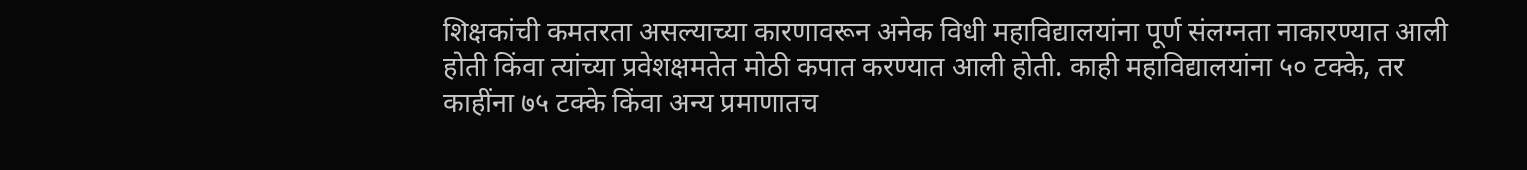शिक्षकांची कमतरता असल्याच्या कारणावरून अनेक विधी महाविद्यालयांना पूर्ण संलग्नता नाकारण्यात आली होती किंवा त्यांच्या प्रवेशक्षमतेत मोठी कपात करण्यात आली होती. काही महाविद्यालयांना ५० टक्के, तर काहींना ७५ टक्के किंवा अन्य प्रमाणातच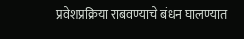प्रवेशप्रक्रिया राबवण्याचे बंधन घालण्यात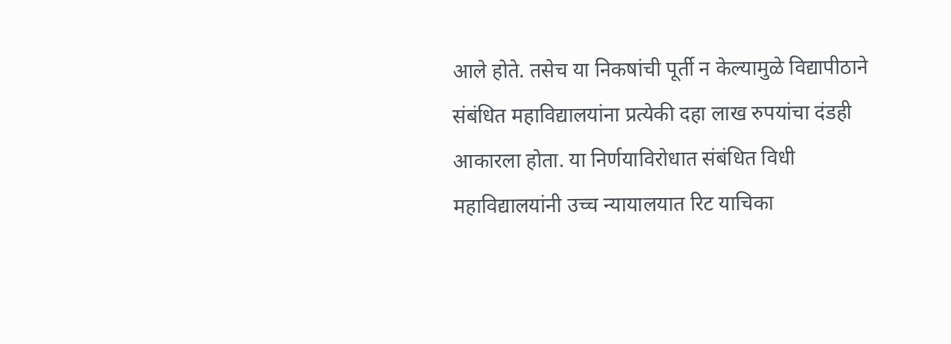आले होते. तसेच या निकषांची पूर्ती न केल्यामुळे विद्यापीठाने संबंधित महाविद्यालयांना प्रत्येकी दहा लाख रुपयांचा दंडही आकारला होता. या निर्णयाविरोधात संबंधित विधी महाविद्यालयांनी उच्च न्यायालयात रिट याचिका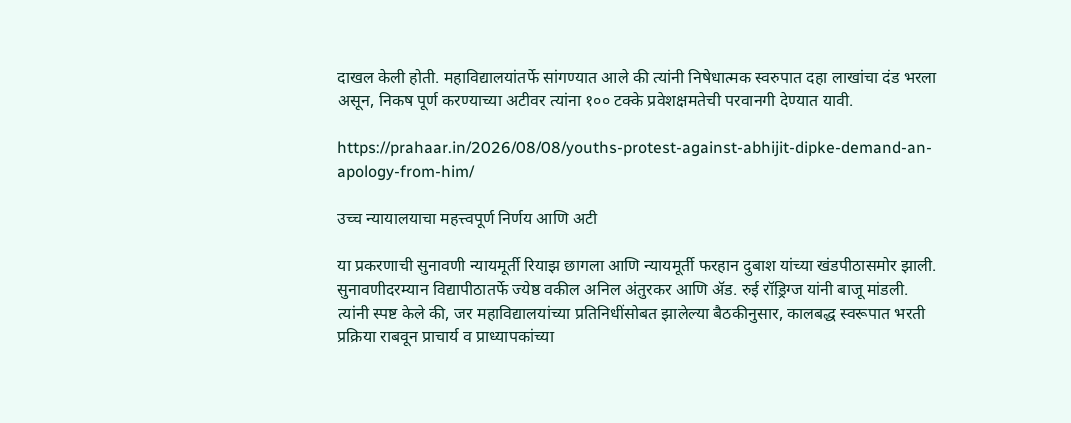दाखल केली होती. महाविद्यालयांतर्फे सांगण्यात आले की त्यांनी निषेधात्मक स्वरुपात दहा लाखांचा दंड भरला असून, निकष पूर्ण करण्याच्या अटीवर त्यांना १०० टक्के प्रवेशक्षमतेची परवानगी देण्यात यावी.

https://prahaar.in/2026/08/08/youths-protest-against-abhijit-dipke-demand-an-apology-from-him/

उच्च न्यायालयाचा महत्त्वपूर्ण निर्णय आणि अटी

या प्रकरणाची सुनावणी न्यायमूर्ती रियाझ छागला आणि न्यायमूर्ती फरहान दुबाश यांच्या खंडपीठासमोर झाली. सुनावणीदरम्यान विद्यापीठातर्फे ज्येष्ठ वकील अनिल अंतुरकर आणि ॲड. रुई रॉड्रिग्ज यांनी बाजू मांडली. त्यांनी स्पष्ट केले की, जर महाविद्यालयांच्या प्रतिनिधींसोबत झालेल्या बैठकीनुसार, कालबद्ध स्वरूपात भरती प्रक्रिया राबवून प्राचार्य व प्राध्यापकांच्या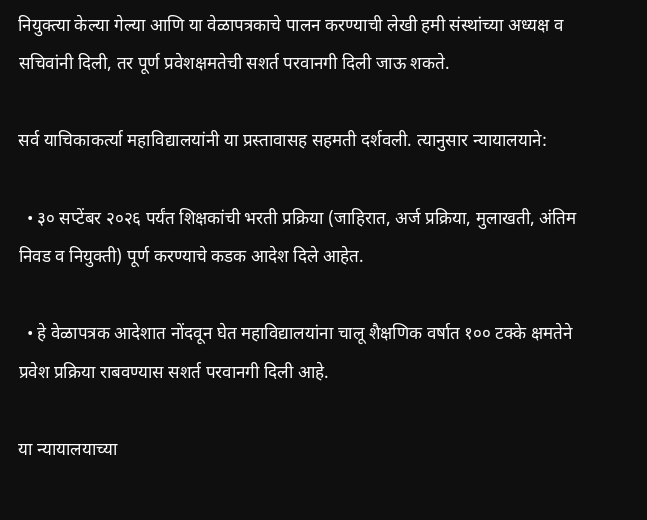नियुक्त्या केल्या गेल्या आणि या वेळापत्रकाचे पालन करण्याची लेखी हमी संस्थांच्या अध्यक्ष व सचिवांनी दिली, तर पूर्ण प्रवेशक्षमतेची सशर्त परवानगी दिली जाऊ शकते.

सर्व याचिकाकर्त्या महाविद्यालयांनी या प्रस्तावासह सहमती दर्शवली. त्यानुसार न्यायालयाने:

  • ३० सप्टेंबर २०२६ पर्यंत शिक्षकांची भरती प्रक्रिया (जाहिरात, अर्ज प्रक्रिया, मुलाखती, अंतिम निवड व नियुक्ती) पूर्ण करण्याचे कडक आदेश दिले आहेत.

  • हे वेळापत्रक आदेशात नोंदवून घेत महाविद्यालयांना चालू शैक्षणिक वर्षात १०० टक्के क्षमतेने प्रवेश प्रक्रिया राबवण्यास सशर्त परवानगी दिली आहे.

या न्यायालयाच्या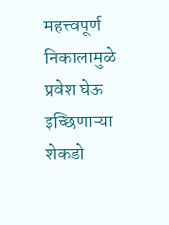महत्त्वपूर्ण निकालामुळे प्रवेश घेऊ इच्छिणाऱ्या शेकडो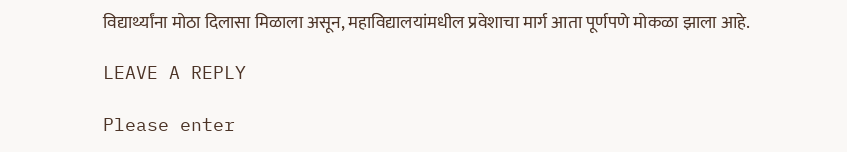विद्यार्थ्यांना मोठा दिलासा मिळाला असून, महाविद्यालयांमधील प्रवेशाचा मार्ग आता पूर्णपणे मोकळा झाला आहे.

LEAVE A REPLY

Please enter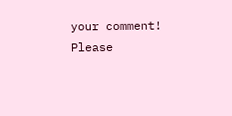your comment!
Please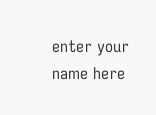enter your name here